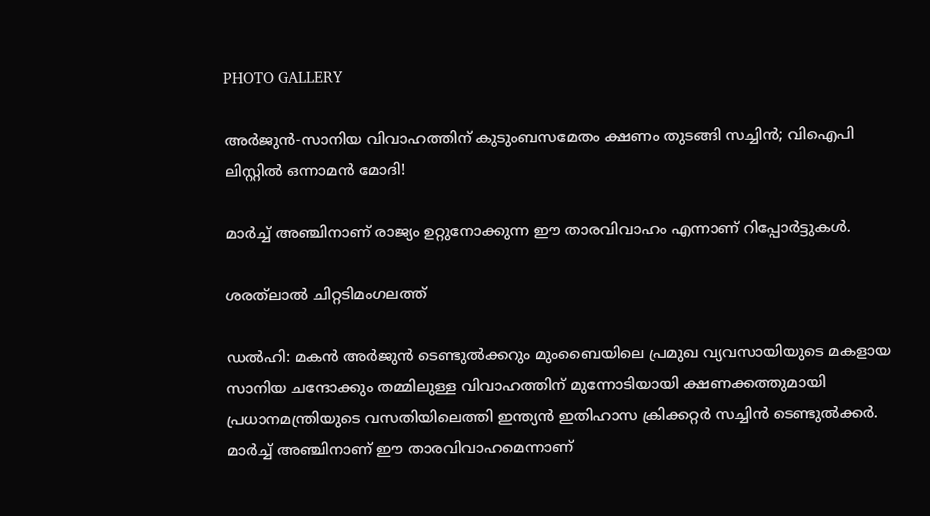PHOTO GALLERY

അർജുൻ-സാനിയ വിവാഹത്തിന് കുടുംബസമേതം ക്ഷണം തുടങ്ങി സച്ചിൻ; വിഐപി ലിസ്റ്റിൽ ഒന്നാമൻ മോദി!

മാർച്ച് അഞ്ചിനാണ് രാജ്യം ഉറ്റുനോക്കുന്ന ഈ താരവിവാഹം എന്നാണ് റിപ്പോർട്ടുകൾ.

ശരത്‌ലാൽ ചിറ്റടിമംഗലത്ത്

ഡൽഹി: മകൻ അർജുൻ ടെണ്ടുൽക്കറും മുംബൈയിലെ പ്രമുഖ വ്യവസായിയുടെ മകളായ സാനിയ ചന്ദോക്കും തമ്മിലുള്ള വിവാഹത്തിന് മുന്നോടിയായി ക്ഷണക്കത്തുമായി പ്രധാനമന്ത്രിയുടെ വസതിയിലെത്തി ഇന്ത്യൻ ഇതിഹാസ ക്രിക്കറ്റർ സച്ചിൻ ടെണ്ടുൽക്കർ. മാർച്ച് അഞ്ചിനാണ് ഈ താരവിവാഹമെന്നാണ്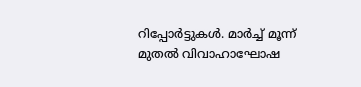റിപ്പോർട്ടുകൾ. മാർച്ച് മൂന്ന് മുതൽ വിവാഹാഘോഷ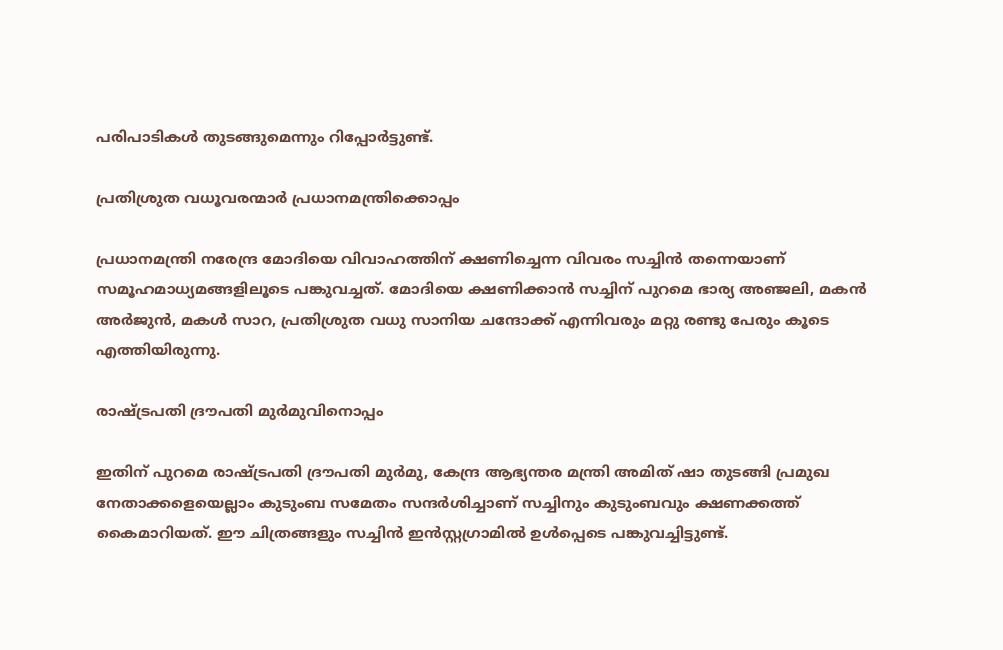പരിപാടികൾ തുടങ്ങുമെന്നും റിപ്പോർട്ടുണ്ട്.

പ്രതിശ്രുത വധൂവരന്മാർ പ്രധാനമന്ത്രിക്കൊപ്പം

പ്രധാനമന്ത്രി നരേന്ദ്ര മോദിയെ വിവാഹത്തിന് ക്ഷണിച്ചെന്ന വിവരം സച്ചിൻ തന്നെയാണ് സമൂഹമാധ്യമങ്ങളിലൂടെ പങ്കുവച്ചത്. മോദിയെ ക്ഷണിക്കാൻ സച്ചിന് പുറമെ ഭാര്യ അഞ്ജലി, മകൻ അർജുൻ, മകൾ സാറ, പ്രതിശ്രുത വധു സാനിയ ചന്ദോക്ക് എന്നിവരും മറ്റു രണ്ടു പേരും കൂടെ എത്തിയിരുന്നു.

രാഷ്ട്രപതി ദ്രൗപതി മുർമുവിനൊപ്പം

ഇതിന് പുറമെ രാഷ്ട്രപതി ദ്രൗപതി മുർമു, കേന്ദ്ര ആഭ്യന്തര മന്ത്രി അമിത് ഷാ തുടങ്ങി പ്രമുഖ നേതാക്കളെയെല്ലാം കുടുംബ സമേതം സന്ദർശിച്ചാണ് സച്ചിനും കുടുംബവും ക്ഷണക്കത്ത് കൈമാറിയത്. ഈ ചിത്രങ്ങളും സച്ചിൻ ഇൻസ്റ്റഗ്രാമിൽ ഉൾപ്പെടെ പങ്കുവച്ചിട്ടുണ്ട്.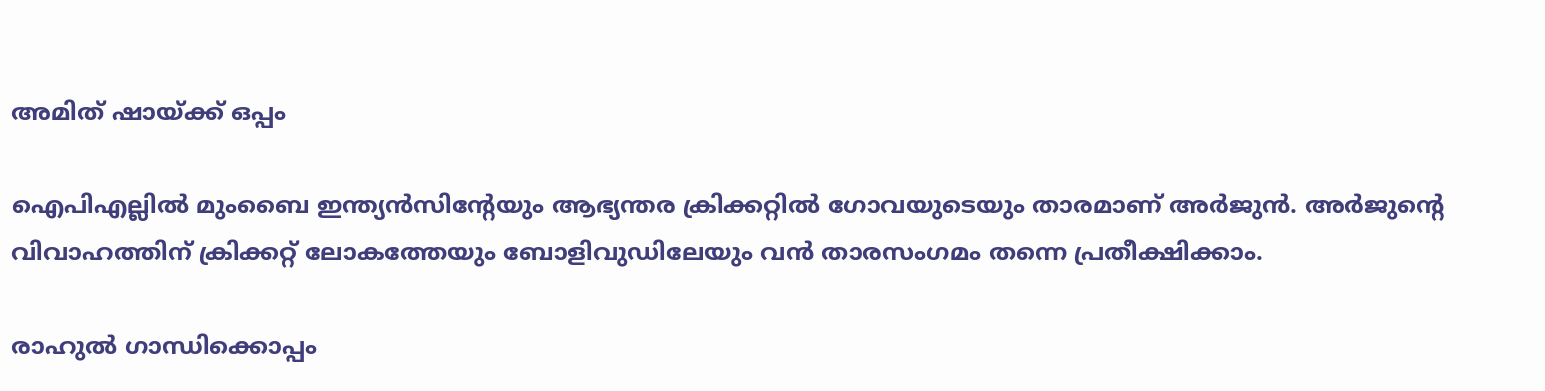അമിത് ഷായ്ക്ക് ഒപ്പം

ഐപിഎല്ലിൽ മുംബൈ ഇന്ത്യൻസിൻ്റേയും ആഭ്യന്തര ക്രിക്കറ്റിൽ ഗോവയുടെയും താരമാണ് അർജുൻ. അർജുൻ്റെ വിവാഹത്തിന് ക്രിക്കറ്റ് ലോകത്തേയും ബോളിവുഡിലേയും വൻ താരസംഗമം തന്നെ പ്രതീക്ഷിക്കാം.

രാഹുൽ ഗാന്ധിക്കൊപ്പം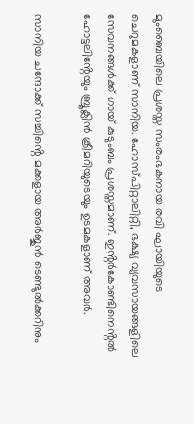മുംബൈയിലെ പ്രശസ്ത സംരംഭകനായ രവി ഘായിയുടെ ചെറുമകളാണ് സാനിയ. ഹോസ്പിറ്റാലിറ്റി, ഭക്ഷ്യ വ്യവസായങ്ങളിലെ സേവനങ്ങൾക്ക് ഗായ് കുടുംബം പ്രശസ്തമാണ്. ഇൻ്റർകോണ്ടിനെൻ്റൽ ഹോട്ടലിൻ്റേയും ബ്രൂക്ലിൻ ക്രീമറിയുടെയും ഉടമകളാണ് അവർ.

സാനിയ ചന്ദോക്ക് സച്ചിൻ്റെ മക്കളായ അർജുൻ ടെണ്ടുൽക്കറിനും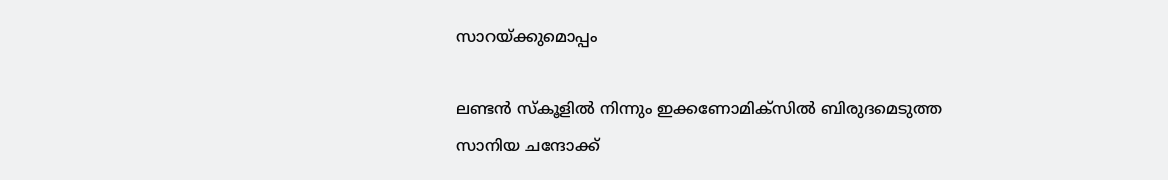സാറയ്ക്കുമൊപ്പം

ലണ്ടൻ സ്‌കൂളിൽ നിന്നും ഇക്കണോമിക്‌സിൽ ബിരുദമെടുത്ത സാനിയ ചന്ദോക്ക്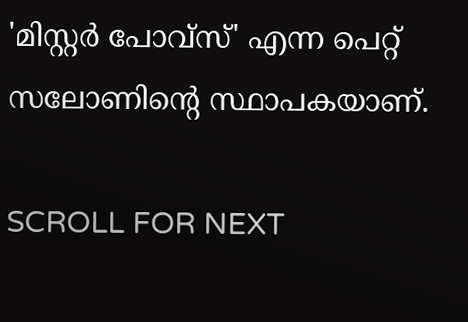'മിസ്റ്റർ പോവ്‌സ്' എന്ന പെറ്റ് സലോണിൻ്റെ സ്ഥാപകയാണ്.

SCROLL FOR NEXT